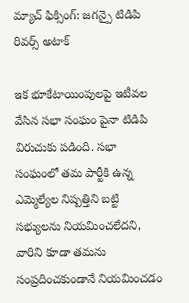మ్యాచ్ ఫిక్సింగ్: జగన్పై టిడిపి రివర్స్ అటాక్

ఇక భూకేటాయింపులపై ఇటీవల వేసిన సభా సంఘం పైనా టిడిపి విరుచుకు పడింది. సభా సంఘంలో తమ పార్టీకి ఉన్న ఎమ్మెల్యేల నిష్పత్తిని బట్టి సభ్యులను నియమించలేదని, వారిని కూడా తమను సంప్రదించకుండానే నియమించడం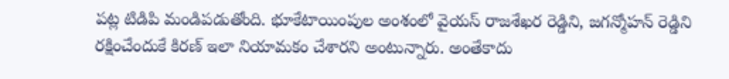పట్ల టిడిపి మండిపడుతోంది. భూకేటాయింపుల అంశంలో వైయస్ రాజశేఖర రెడ్డిని, జగన్మోహన్ రెడ్డిని రక్షించేందుకే కిరణ్ ఇలా నియామకం చేశారని అంటున్నారు. అంతేకాదు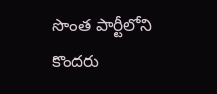సొంత పార్టీలోని కొందరు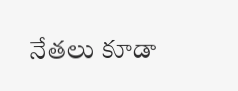నేతలు కూడా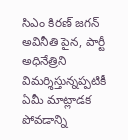సిఎం కిరణ్ జగన్ అవినీతి పైన, పార్టీ అధినేత్రిని విమర్శిస్తున్నప్పటికీ ఏమీ మాట్లాడక పోవడాన్ని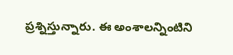ప్రశ్నిస్తున్నారు. ఈ అంశాలన్నింటిని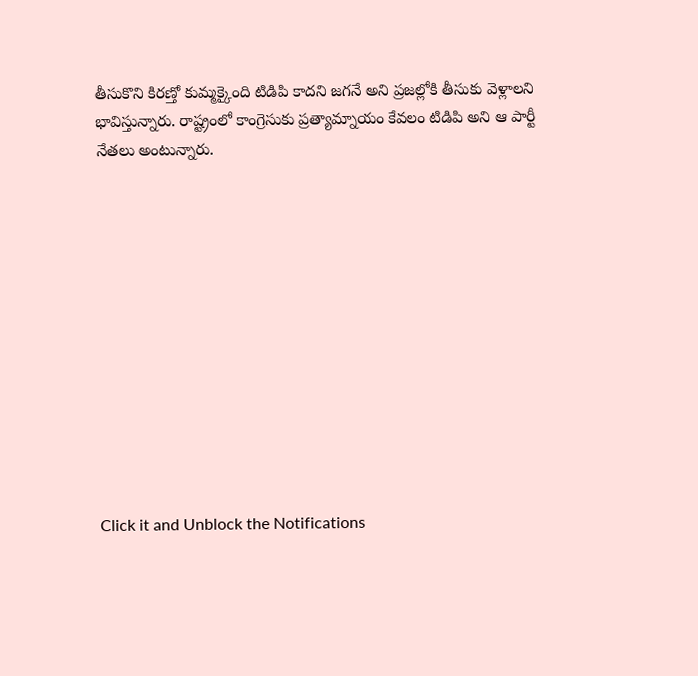తీసుకొని కిరణ్తో కుమ్మక్కైంది టిడిపి కాదని జగనే అని ప్రజల్లోకి తీసుకు వెళ్లాలని భావిస్తున్నారు. రాష్ట్రంలో కాంగ్రెసుకు ప్రత్యామ్నాయం కేవలం టిడిపి అని ఆ పార్టీ నేతలు అంటున్నారు.












Click it and Unblock the Notifications